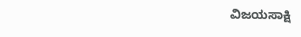ವಿಜಯಸಾಕ್ಷಿ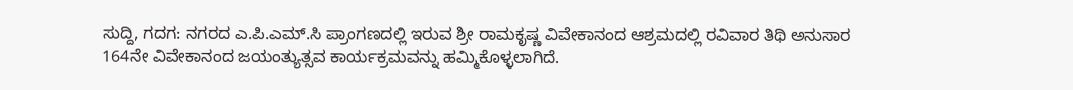ಸುದ್ದಿ, ಗದಗ: ನಗರದ ಎ.ಪಿ.ಎಮ್.ಸಿ ಪ್ರಾಂಗಣದಲ್ಲಿ ಇರುವ ಶ್ರೀ ರಾಮಕೃಷ್ಣ ವಿವೇಕಾನಂದ ಆಶ್ರಮದಲ್ಲಿ ರವಿವಾರ ತಿಥಿ ಅನುಸಾರ 164ನೇ ವಿವೇಕಾನಂದ ಜಯಂತ್ಯುತ್ಸವ ಕಾರ್ಯಕ್ರಮವನ್ನು ಹಮ್ಮಿಕೊಳ್ಳಲಾಗಿದೆ.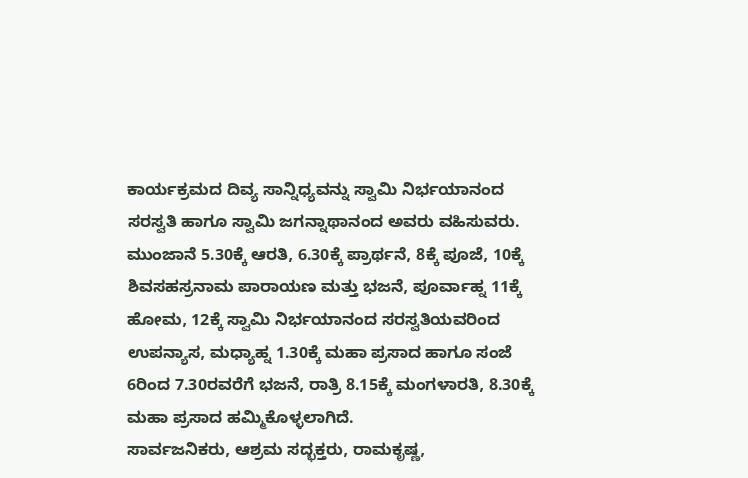ಕಾರ್ಯಕ್ರಮದ ದಿವ್ಯ ಸಾನ್ನಿಧ್ಯವನ್ನು ಸ್ವಾಮಿ ನಿರ್ಭಯಾನಂದ ಸರಸ್ವತಿ ಹಾಗೂ ಸ್ವಾಮಿ ಜಗನ್ನಾಥಾನಂದ ಅವರು ವಹಿಸುವರು.
ಮುಂಜಾನೆ 5.30ಕ್ಕೆ ಆರತಿ, 6.30ಕ್ಕೆ ಪ್ರಾರ್ಥನೆ, 8ಕ್ಕೆ ಪೂಜೆ, 10ಕ್ಕೆ ಶಿವಸಹಸ್ರನಾಮ ಪಾರಾಯಣ ಮತ್ತು ಭಜನೆ, ಪೂರ್ವಾಹ್ನ 11ಕ್ಕೆ ಹೋಮ, 12ಕ್ಕೆ ಸ್ವಾಮಿ ನಿರ್ಭಯಾನಂದ ಸರಸ್ವತಿಯವರಿಂದ ಉಪನ್ಯಾಸ, ಮಧ್ಯಾಹ್ನ 1.30ಕ್ಕೆ ಮಹಾ ಪ್ರಸಾದ ಹಾಗೂ ಸಂಜೆ 6ರಿಂದ 7.30ರವರೆಗೆ ಭಜನೆ, ರಾತ್ರಿ 8.15ಕ್ಕೆ ಮಂಗಳಾರತಿ, 8.30ಕ್ಕೆ ಮಹಾ ಪ್ರಸಾದ ಹಮ್ಮಿಕೊಳ್ಳಲಾಗಿದೆ.
ಸಾರ್ವಜನಿಕರು, ಆಶ್ರಮ ಸದ್ಭಕ್ತರು, ರಾಮಕೃಷ್ಣ,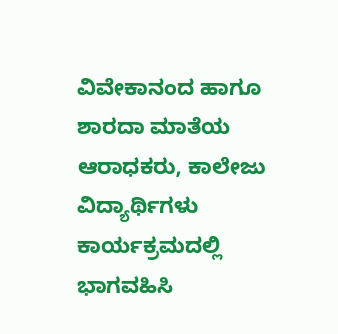ವಿವೇಕಾನಂದ ಹಾಗೂ ಶಾರದಾ ಮಾತೆಯ ಆರಾಧಕರು, ಕಾಲೇಜು ವಿದ್ಯಾರ್ಥಿಗಳು ಕಾರ್ಯಕ್ರಮದಲ್ಲಿ ಭಾಗವಹಿಸಿ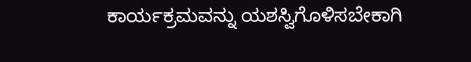ಕಾರ್ಯಕ್ರಮವನ್ನು ಯಶಸ್ವಿಗೊಳಿಸಬೇಕಾಗಿ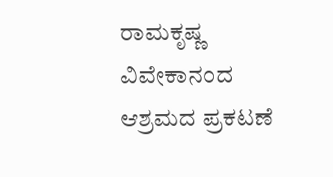ರಾಮಕೃಷ್ಣ ವಿವೇಕಾನಂದ ಆಶ್ರಮದ ಪ್ರಕಟಣೆ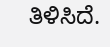ತಿಳಿಸಿದೆ.